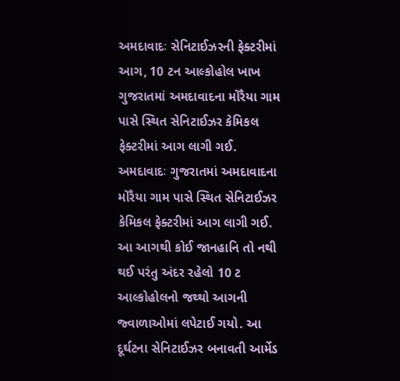અમદાવાદઃ સેનિટાઈઝરની ફેક્ટરીમાં આગ, 10 ટન આલ્કોહોલ ખાખ
ગુજરાતમાં અમદાવાદના મોરૈયા ગામ પાસે સ્થિત સેનિટાઈઝર કેમિકલ ફેક્ટરીમાં આગ લાગી ગઈ.
અમદાવાદઃ ગુજરાતમાં અમદાવાદના મોરૈયા ગામ પાસે સ્થિત સેનિટાઈઝર કેમિકલ ફેક્ટરીમાં આગ લાગી ગઈ. આ આગથી કોઈ જાનહાનિ તો નથી થઈ પરંતુ અંદર રહેલો 10 ટ આલ્કોહોલનો જથ્થો આગની જ્વાળાઓમાં લપેટાઈ ગયો. આ દૂર્ઘટના સેનિટાઈઝર બનાવતી આર્મેડ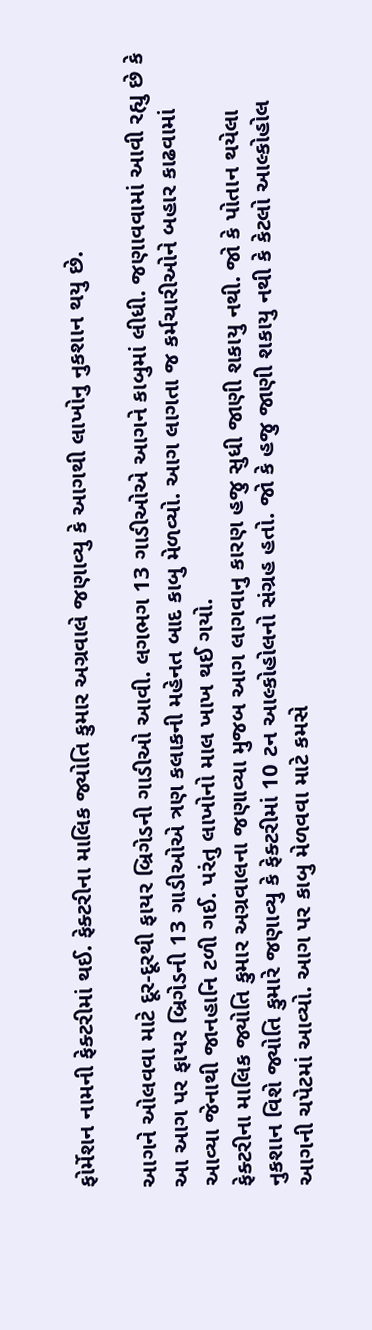ફોર્મેશન નામની ફેક્ટરીમાં થઈ. ફેક્ટરીના માલિક જ્યોતિ કુમાર અગ્રવાલે જણાવ્યુ કે આગથી લાખોનુ નુકશાન થયુ છે.

આગને ઓલવવા માટે દૂર-દૂરથી ફાયર બ્રિગેડની ગાડીઓ આવી. લગભગ 13 ગાડીઓએ આગને કાબુમાં લીધી. જણાવવામાં આવી રહ્યુ છે કે આ આગ પર ફાયર બ્રિગેડની 13 ગાડીઓએ ત્રણ કલાકની મહેનત બાદ કાબુ મેળવ્યો. આગ લાગતા જ કર્મચારીઓને બહાર કાઢવામાં આવ્યા જેનાથી જાનહાનિ ટળી ગઈ. પરંતુ લાખોનો માલ ખાખ થઈ ગયો.
ફેક્ટરીના માલિક જ્યોતિ કુમાર અગ્રવાલના જણાવ્યા મુજબ આગ લાગવાનુ કારણ હજુ સુધી જાણી શકાયુ નથી. જો કે પોતાન થયેલા નુકશાન વિશે જ્યોતિ કુમારે જણાવ્યુ કે ફેક્ટરીમાં 10 ટન આલ્કોહોલનો સંગ્રહ હતો. જો કે હજુ જાણી શકાયુ નથી કે કેટલો આલ્કોહોલ આગની ચપેટમાં આવ્યો. આગ પર કાબુ મેળવવા માટે કમસે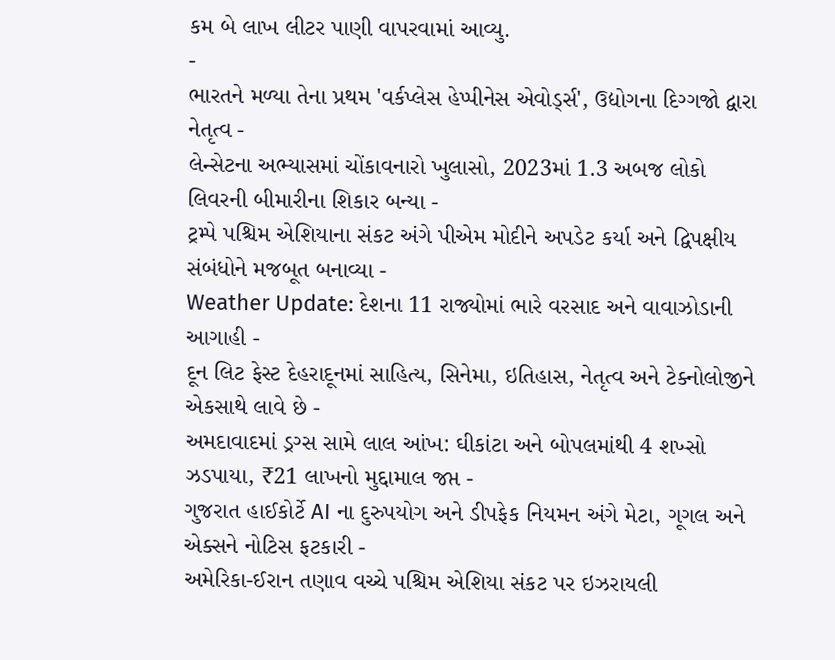કમ બે લાખ લીટર પાણી વાપરવામાં આવ્યુ.
-
ભારતને મળ્યા તેના પ્રથમ 'વર્કપ્લેસ હેપ્પીનેસ એવોર્ડ્સ', ઉદ્યોગના દિગ્ગજો દ્વારા નેતૃત્વ -
લેન્સેટના અભ્યાસમાં ચોંકાવનારો ખુલાસો, 2023માં 1.3 અબજ લોકો લિવરની બીમારીના શિકાર બન્યા -
ટ્રમ્પે પશ્ચિમ એશિયાના સંકટ અંગે પીએમ મોદીને અપડેટ કર્યા અને દ્વિપક્ષીય સંબંધોને મજબૂત બનાવ્યા -
Weather Update: દેશના 11 રાજ્યોમાં ભારે વરસાદ અને વાવાઝોડાની આગાહી -
દૂન લિટ ફેસ્ટ દેહરાદૂનમાં સાહિત્ય, સિનેમા, ઇતિહાસ, નેતૃત્વ અને ટેક્નોલોજીને એકસાથે લાવે છે -
અમદાવાદમાં ડ્રગ્સ સામે લાલ આંખ: ઘીકાંટા અને બોપલમાંથી 4 શખ્સો ઝડપાયા, ₹21 લાખનો મુદ્દામાલ જપ્ત -
ગુજરાત હાઈકોર્ટે AI ના દુરુપયોગ અને ડીપફેક નિયમન અંગે મેટા, ગૂગલ અને એક્સને નોટિસ ફટકારી -
અમેરિકા-ઈરાન તણાવ વચ્ચે પશ્ચિમ એશિયા સંકટ પર ઇઝરાયલી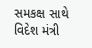સમકક્ષ સાથે વિદેશ મંત્રી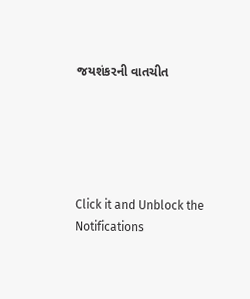જયશંકરની વાતચીત





Click it and Unblock the Notifications